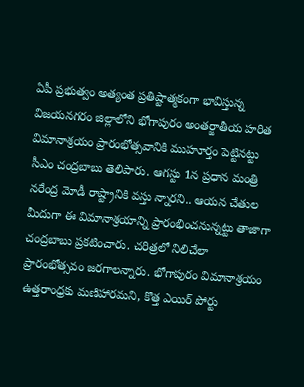ఏపీ ప్రభుత్వం అత్యంత ప్రతిష్టాత్మకంగా భావిస్తున్న విజయనగరం జిల్లాలోని భోగాపురం అంతర్జాతీయ హరిత విమానాశ్రయం ప్రారంభోత్సవానికి ముహూర్తం పెట్టినట్టు సీఎం చంద్రబాబు తెలిపారు. ఆగస్టు 1న ప్రధాన మంత్రి నరేంద్ర మోడీ రాష్ట్రానికి వస్తు న్నారని.. ఆయన చేతుల మీదుగా ఈ విమానాశ్రయాన్ని ప్రారంభించనున్నట్టు తాజాగా చంద్రబాబు ప్రకటించారు. చరిత్రలో నిలిచేలా ప్రారంభోత్సవం జరగాలన్నారు. భోగాపురం విమానాశ్రయం ఉత్తరాంధ్రకు మణిహారమని, కొత్త ఎయిర్ పోర్టు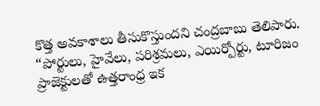కొత్త అవకాశాలు తీసుకొస్తుందని చంద్రబాబు తెలిపారు.
“పోర్టులు, హైవేలు, పరిశ్రమలు, ఎయిర్పోర్టు, టూరిజం ప్రాజెక్టులతో ఉత్తరాంధ్ర ఇక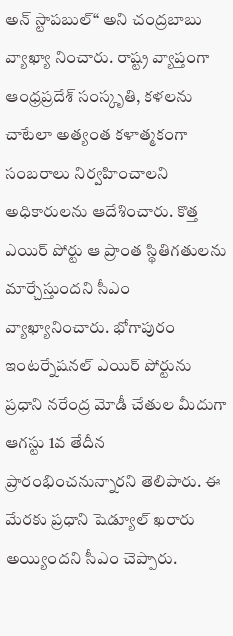అన్ స్టాపబుల్“ అని చంద్రబాబు వ్యాఖ్యా నించారు. రాష్ట్ర వ్యాప్తంగా ఆంధ్రప్రదేశ్ సంస్కృతి, కళలను చాటేలా అత్యంత కళాత్మకంగా సంబరాలు నిర్వహించాలని అధికారులను ఆదేశించారు. కొత్త ఎయిర్ పోర్టు ఆ ప్రాంత స్థితిగతులను మార్చేస్తుందని సీఎం వ్యాఖ్యానించారు. భోగాపురం ఇంటర్నేషనల్ ఎయిర్ పోర్టును ప్రధాని నరేంద్ర మోడీ చేతుల మీదుగా ఆగస్టు 1వ తేదీన ప్రారంభించనున్నారని తెలిపారు. ఈ మేరకు ప్రధాని షెడ్యూల్ ఖరారు అయ్యిందని సీఎం చెప్పారు.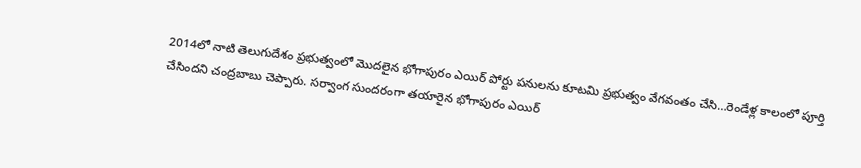2014లో నాటి తెలుగుదేశం ప్రభుత్వంలో మొదలైన భోగాపురం ఎయిర్ పోర్టు పనులను కూటమి ప్రభుత్వం వేగవంతం చేసి…రెండేళ్ల కాలంలో పూర్తి చేసిందని చంద్రబాబు చెప్పారు. సర్వాంగ సుందరంగా తయారైన భోగాపురం ఎయిర్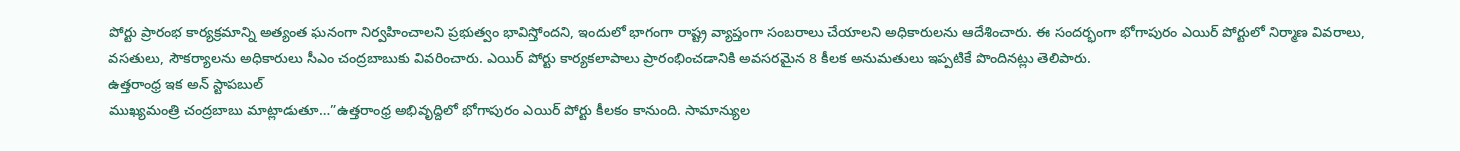పోర్టు ప్రారంభ కార్యక్రమాన్ని అత్యంత ఘనంగా నిర్వహించాలని ప్రభుత్వం భావిస్తోందని, ఇందులో భాగంగా రాష్ట్ర వ్యాప్తంగా సంబరాలు చేయాలని అధికారులను ఆదేశించారు. ఈ సందర్భంగా భోగాపురం ఎయిర్ పోర్టులో నిర్మాణ వివరాలు, వసతులు, సౌకర్యాలను అధికారులు సీఎం చంద్రబాబుకు వివరించారు. ఎయిర్ పోర్టు కార్యకలాపాలు ప్రారంభించడానికి అవసరమైన 8 కీలక అనుమతులు ఇప్పటికే పొందినట్లు తెలిపారు.
ఉత్తరాంధ్ర ఇక అన్ స్టాపబుల్
ముఖ్యమంత్రి చంద్రబాబు మాట్లాడుతూ…”ఉత్తరాంధ్ర అభివృద్దిలో భోగాపురం ఎయిర్ పోర్టు కీలకం కానుంది. సామాన్యుల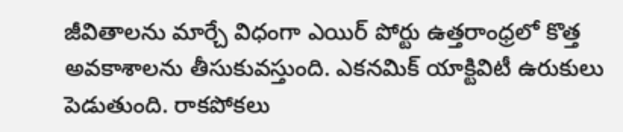జీవితాలను మార్చే విధంగా ఎయిర్ పోర్టు ఉత్తరాంధ్రలో కొత్త అవకాశాలను తీసుకువస్తుంది. ఎకనమిక్ యాక్టివిటీ ఉరుకులు పెడుతుంది. రాకపోకలు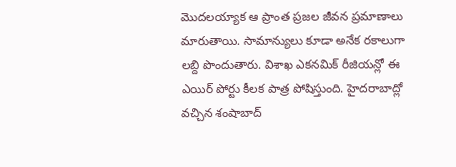మొదలయ్యాక ఆ ప్రాంత ప్రజల జీవన ప్రమాణాలు మారుతాయి. సామాన్యులు కూడా అనేక రకాలుగా లబ్ది పొందుతారు. విశాఖ ఎకనమిక్ రీజియన్లో ఈ ఎయిర్ పోర్టు కీలక పాత్ర పోషిస్తుంది. హైదరాబాద్లో వచ్చిన శంషాబాద్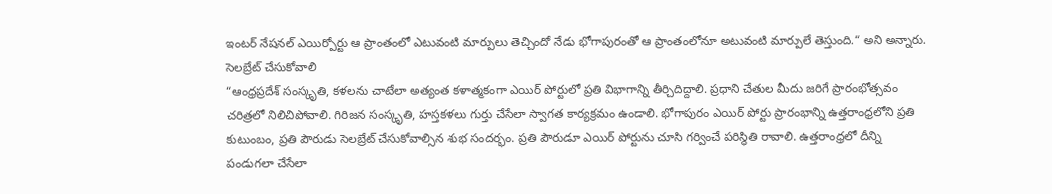ఇంటర్ నేషనల్ ఎయిర్పోర్టు ఆ ప్రాంతంలో ఎటువంటి మార్పులు తెచ్చిందో నేడు భోగాపురంతో ఆ ప్రాంతంలోనూ అటువంటి మార్పులే తెస్తుంది.“ అని అన్నారు.
సెలబ్రేట్ చేసుకోవాలి
“ఆంధ్రప్రదేశ్ సంస్కృతి, కళలను చాటేలా అత్యంత కళాత్మకంగా ఎయిర్ పోర్టులో ప్రతి విభాగాన్ని తీర్చిదిద్దాలి. ప్రధాని చేతుల మీదు జరిగే ప్రారంభోత్సవం చరిత్రలో నిలిచిపోవాలి. గిరిజన సంస్కృతి, హస్తకళలు గుర్తు చేసేలా స్వాగత కార్యక్రమం ఉండాలి. భోగాపురం ఎయిర్ పోర్టు ప్రారంభాన్ని ఉత్తరాంధ్రలోని ప్రతి కుటుంబం, ప్రతి పౌరుడు సెలబ్రేట్ చేసుకోవాల్సిన శుభ సందర్భం. ప్రతి పౌరుడూ ఎయిర్ పోర్టును చూసి గర్వించే పరిస్థితి రావాలి. ఉత్తరాంధ్రలో దీన్ని పండుగలా చేసేలా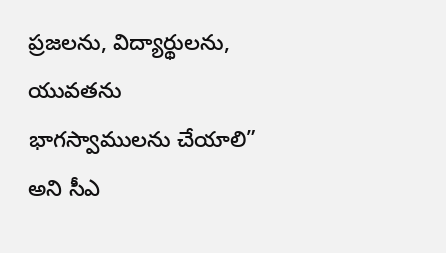ప్రజలను, విద్యార్థులను, యువతను భాగస్వాములను చేయాలి” అని సీఎ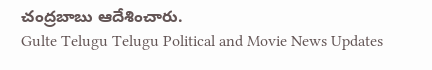చంద్రబాబు ఆదేశించారు.
Gulte Telugu Telugu Political and Movie News Updates